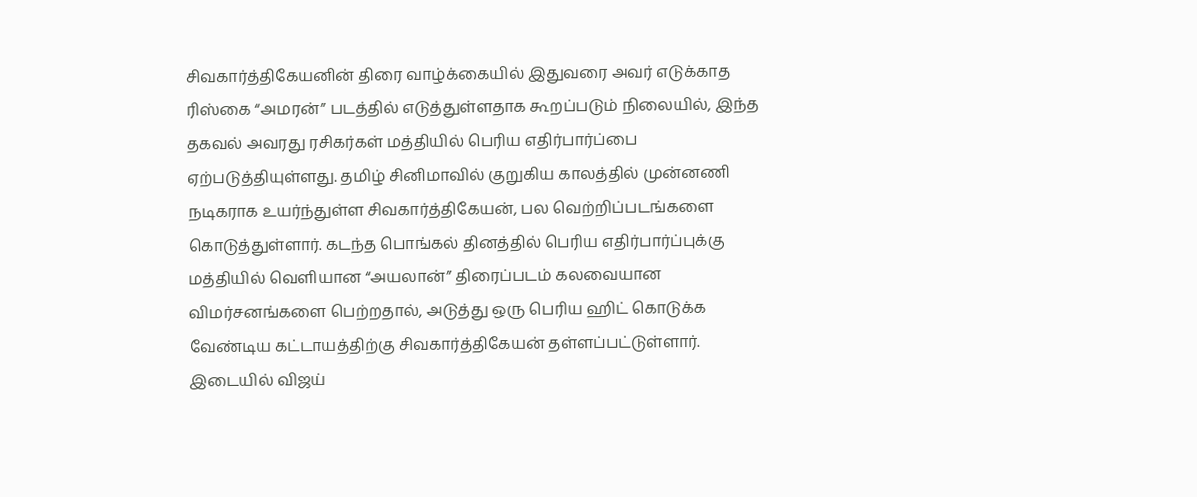சிவகார்த்திகேயனின் திரை வாழ்க்கையில் இதுவரை அவர் எடுக்காத ரிஸ்கை “அமரன்” படத்தில் எடுத்துள்ளதாக கூறப்படும் நிலையில், இந்த தகவல் அவரது ரசிகர்கள் மத்தியில் பெரிய எதிர்பார்ப்பை ஏற்படுத்தியுள்ளது. தமிழ் சினிமாவில் குறுகிய காலத்தில் முன்னணி நடிகராக உயர்ந்துள்ள சிவகார்த்திகேயன், பல வெற்றிப்படங்களை கொடுத்துள்ளார். கடந்த பொங்கல் தினத்தில் பெரிய எதிர்பார்ப்புக்கு மத்தியில் வெளியான “அயலான்” திரைப்படம் கலவையான விமர்சனங்களை பெற்றதால், அடுத்து ஒரு பெரிய ஹிட் கொடுக்க வேண்டிய கட்டாயத்திற்கு சிவகார்த்திகேயன் தள்ளப்பட்டுள்ளார்.
இடையில் விஜய்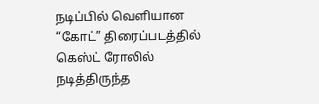நடிப்பில் வெளியான “கோட்” திரைப்படத்தில் கெஸ்ட் ரோலில் நடித்திருந்த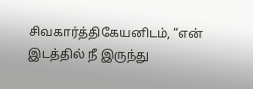சிவகார்த்திகேயனிடம், “என் இடத்தில் நீ இருந்து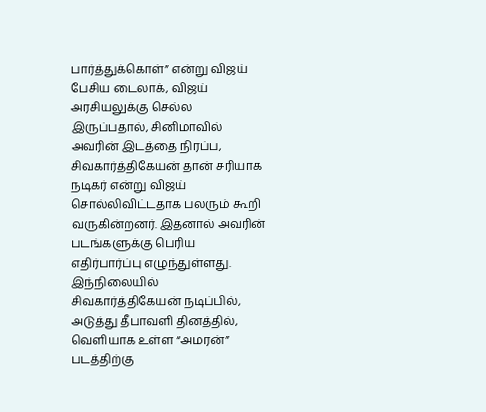பார்த்துக்கொள்” என்று விஜய் பேசிய டைலாக், விஜய் அரசியலுக்கு செல்ல இருப்பதால், சினிமாவில் அவரின் இடத்தை நிரப்ப, சிவகார்த்திகேயன் தான் சரியாக நடிகர் என்று விஜய் சொல்லிவிட்டதாக பலரும் கூறி வருகின்றனர். இதனால் அவரின் படங்களுக்கு பெரிய எதிர்பார்ப்பு எழுந்துள்ளது.
இந்நிலையில் சிவகார்த்திகேயன் நடிப்பில், அடுத்து தீபாவளி தினத்தில், வெளியாக உள்ள “அமரன்” படத்திற்கு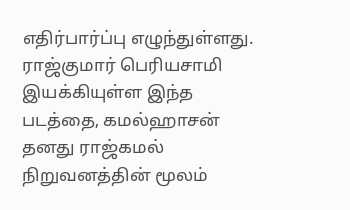எதிர்பார்ப்பு எழுந்துள்ளது. ராஜ்குமார் பெரியசாமி இயக்கியுள்ள இந்த படத்தை, கமல்ஹாசன் தனது ராஜ்கமல் நிறுவனத்தின் மூலம்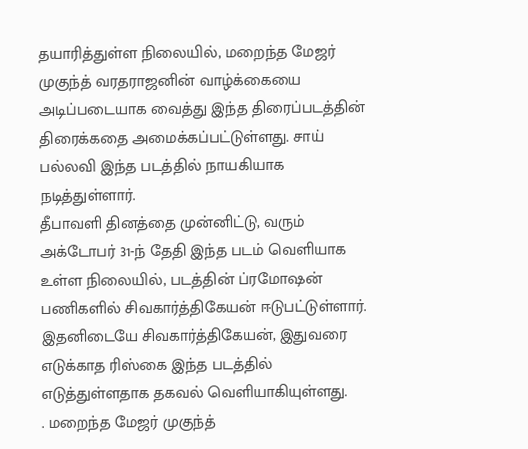தயாரித்துள்ள நிலையில், மறைந்த மேஜர் முகுந்த் வரதராஜனின் வாழ்க்கையை அடிப்படையாக வைத்து இந்த திரைப்படத்தின் திரைக்கதை அமைக்கப்பட்டுள்ளது. சாய் பல்லவி இந்த படத்தில் நாயகியாக நடித்துள்ளார்.
தீபாவளி தினத்தை முன்னிட்டு, வரும் அக்டோபர் 31-ந் தேதி இந்த படம் வெளியாக உள்ள நிலையில், படத்தின் ப்ரமோஷன் பணிகளில் சிவகார்த்திகேயன் ஈடுபட்டுள்ளார். இதனிடையே சிவகார்த்திகேயன், இதுவரை எடுக்காத ரிஸ்கை இந்த படத்தில் எடுத்துள்ளதாக தகவல் வெளியாகியுள்ளது.
. மறைந்த மேஜர் முகுந்த்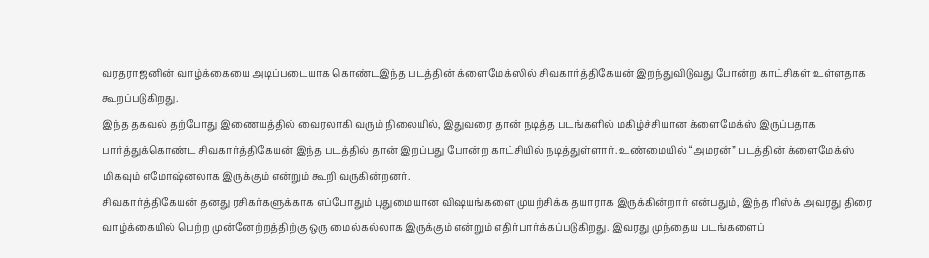வரதராஜனின் வாழ்க்கையை அடிப்படையாக கொண்டஇந்த படத்தின் க்ளைமேக்ஸில் சிவகார்த்திகேயன் இறந்துவிடுவது போன்ற காட்சிகள் உள்ளதாக கூறப்படுகிறது.
இந்த தகவல் தற்போது இணையத்தில் வைரலாகி வரும் நிலையில், இதுவரை தான் நடித்த படங்களில் மகிழ்ச்சியான க்ளைமேக்ஸ் இருப்பதாக பார்த்துக்கொண்ட சிவகார்த்திகேயன் இந்த படத்தில் தான் இறப்பது போன்ற காட்சியில் நடித்துள்ளார். உண்மையில் “அமரன்” படத்தின் க்ளைமேக்ஸ் மிகவும் எமோஷ்னலாக இருக்கும் என்றும் கூறி வருகின்றனர்.
சிவகார்த்திகேயன் தனது ரசிகர்களுக்காக எப்போதும் புதுமையான விஷயங்களை முயற்சிக்க தயாராக இருக்கின்றார் என்பதும், இந்த ரிஸ்க் அவரது திரை வாழ்க்கையில் பெற்ற முன்னேற்றத்திற்கு ஒரு மைல்கல்லாக இருக்கும் என்றும் எதிர்பார்க்கப்படுகிறது. இவரது முந்தைய படங்களைப்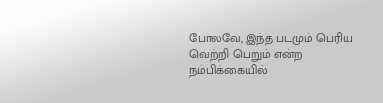போலவே, இந்த படமும் பெரிய வெற்றி பெறும் என்ற நம்பிக்கையில்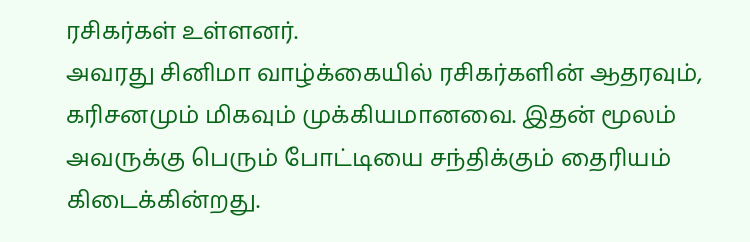ரசிகர்கள் உள்ளனர்.
அவரது சினிமா வாழ்க்கையில் ரசிகர்களின் ஆதரவும், கரிசனமும் மிகவும் முக்கியமானவை. இதன் மூலம் அவருக்கு பெரும் போட்டியை சந்திக்கும் தைரியம் கிடைக்கின்றது.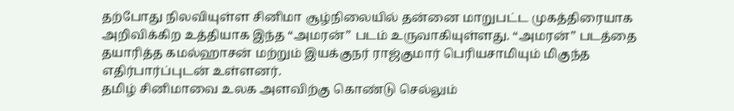தற்போது நிலவியுள்ள சினிமா சூழ்நிலையில் தன்னை மாறுபட்ட முகத்திரையாக அறிவிக்கிற உத்தியாக இந்த “அமரன்” படம் உருவாகியுள்ளது. “அமரன்” படத்தை தயாரித்த கமல்ஹாசன் மற்றும் இயக்குநர் ராஜ்குமார் பெரியசாமியும் மிகுந்த எதிர்பார்ப்புடன் உள்ளனர்.
தமிழ் சினிமாவை உலக அளவிற்கு கொண்டு செல்லும்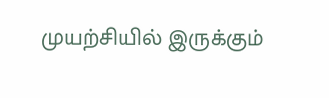முயற்சியில் இருக்கும்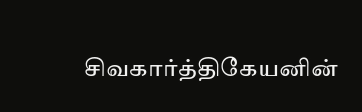சிவகார்த்திகேயனின்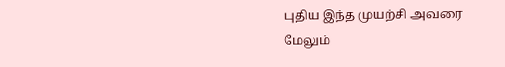புதிய இந்த முயற்சி அவரை மேலும்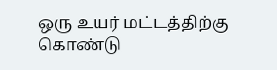ஒரு உயர் மட்டத்திற்கு கொண்டு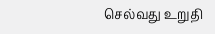செல்வது உறுதி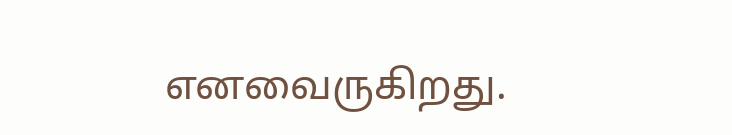எனவைருகிறது.